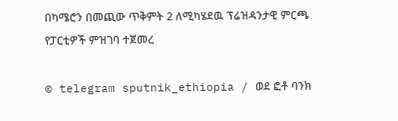በካሜሮን በመጪው ጥቅምት 2 ለሚካሄደዉ ፕሬዝዳንታዊ ምርጫ የፓርቲዎች ምዝገባ ተጀመረ

© telegram sputnik_ethiopia / ወደ ፎቶ ባንክ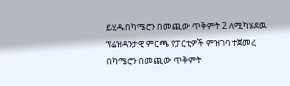ይሂዱበካሜሮን በመጪው ጥቅምት 2 ለሚካሄደዉ ፕሬዝዳንታዊ ምርጫ የፓርቲዎች ምዝገባ ተጀመረ
በካሜሮን በመጪው ጥቅምት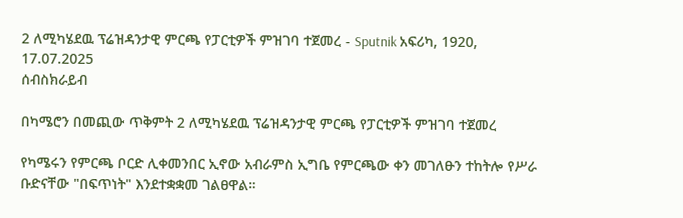2 ለሚካሄደዉ ፕሬዝዳንታዊ ምርጫ የፓርቲዎች ምዝገባ ተጀመረ - Sputnik አፍሪካ, 1920, 17.07.2025
ሰብስክራይብ

በካሜሮን በመጪው ጥቅምት 2 ለሚካሄደዉ ፕሬዝዳንታዊ ምርጫ የፓርቲዎች ምዝገባ ተጀመረ

የካሜሩን የምርጫ ቦርድ ሊቀመንበር ኢኖው አብራምስ ኢግቤ የምርጫው ቀን መገለፁን ተከትሎ የሥራ ቡድናቸው "በፍጥነት" እንደተቋቋመ ገልፀዋል።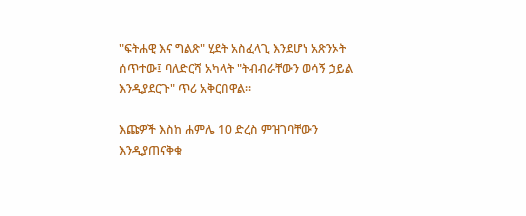"ፍትሐዊ እና ግልጽ" ሂደት አስፈላጊ እንደሆነ አጽንኦት ሰጥተው፤ ባለድርሻ አካላት "ትብብራቸውን ወሳኝ ኃይል እንዲያደርጉ" ጥሪ አቅርበዋል።

እጩዎች እስከ ሐምሌ 10 ድረስ ምዝገባቸውን እንዲያጠናቅቁ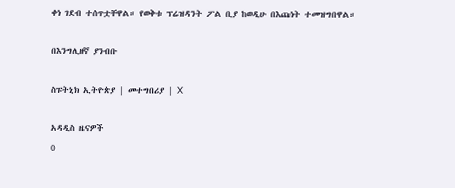ቀነ ገደብ ተሰጥቷቸዋል። የወቅቱ ፕሬዝዳንት ፖል ቢያ ከወዲሁ በእጩነት ተመዝግበዋል።

በእንግሊዘኛ ያንብቡ

ስፑትኒክ ኢትዮጵያ | መተግበሪያ | X

አዳዲስ ዜናዎች
0